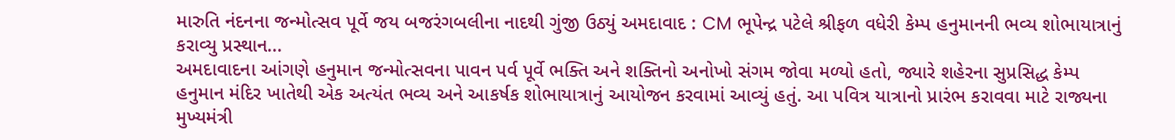મારુતિ નંદનના જન્મોત્સવ પૂર્વે જય બજરંગબલીના નાદથી ગુંજી ઉઠ્યું અમદાવાદ : CM ભૂપેન્દ્ર પટેલે શ્રીફળ વધેરી કેમ્પ હનુમાનની ભવ્ય શોભાયાત્રાનું કરાવ્યુ પ્રસ્થાન...
અમદાવાદના આંગણે હનુમાન જન્મોત્સવના પાવન પર્વ પૂર્વે ભક્તિ અને શક્તિનો અનોખો સંગમ જોવા મળ્યો હતો, જ્યારે શહેરના સુપ્રસિદ્ધ કેમ્પ હનુમાન મંદિર ખાતેથી એક અત્યંત ભવ્ય અને આકર્ષક શોભાયાત્રાનું આયોજન કરવામાં આવ્યું હતું. આ પવિત્ર યાત્રાનો પ્રારંભ કરાવવા માટે રાજ્યના મુખ્યમંત્રી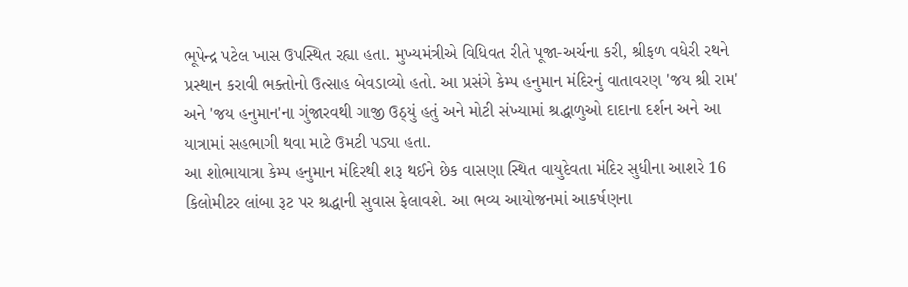ભૂપેન્દ્ર પટેલ ખાસ ઉપસ્થિત રહ્યા હતા. મુખ્યમંત્રીએ વિધિવત રીતે પૂજા-અર્ચના કરી, શ્રીફળ વધેરી રથને પ્રસ્થાન કરાવી ભક્તોનો ઉત્સાહ બેવડાવ્યો હતો. આ પ્રસંગે કેમ્પ હનુમાન મંદિરનું વાતાવરણ 'જય શ્રી રામ' અને 'જય હનુમાન'ના ગુંજારવથી ગાજી ઉઠ્યું હતું અને મોટી સંખ્યામાં શ્રદ્ધાળુઓ દાદાના દર્શન અને આ યાત્રામાં સહભાગી થવા માટે ઉમટી પડ્યા હતા.
આ શોભાયાત્રા કેમ્પ હનુમાન મંદિરથી શરૂ થઈને છેક વાસણા સ્થિત વાયુદેવતા મંદિર સુધીના આશરે 16 કિલોમીટર લાંબા રૂટ પર શ્રદ્ધાની સુવાસ ફેલાવશે. આ ભવ્ય આયોજનમાં આકર્ષણના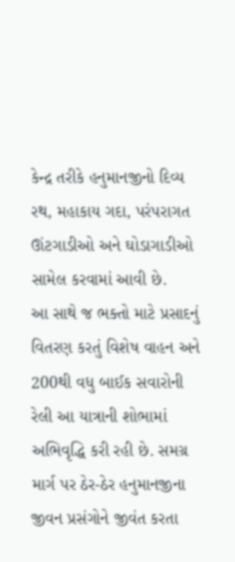કેન્દ્ર તરીકે હનુમાનજીનો દિવ્ય રથ, મહાકાય ગદા, પરંપરાગત ઊંટગાડીઓ અને ઘોડાગાડીઓ સામેલ કરવામાં આવી છે.
આ સાથે જ ભક્તો માટે પ્રસાદનું વિતરણ કરતું વિશેષ વાહન અને 200થી વધુ બાઈક સવારોની રેલી આ યાત્રાની શોભામાં અભિવૃદ્ધિ કરી રહી છે. સમગ્ર માર્ગ પર ઠેર-ઠેર હનુમાનજીના જીવન પ્રસંગોને જીવંત કરતા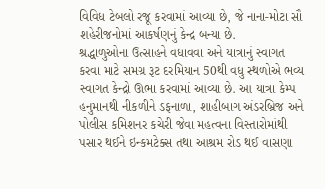વિવિધ ટેબલો રજૂ કરવામાં આવ્યા છે, જે નાના-મોટા સૌ શહેરીજનોમાં આકર્ષણનું કેન્દ્ર બન્યા છે.
શ્રદ્ધાળુઓના ઉત્સાહને વધાવવા અને યાત્રાનું સ્વાગત કરવા માટે સમગ્ર રૂટ દરમિયાન 50થી વધુ સ્થળોએ ભવ્ય સ્વાગત કેન્દ્રો ઊભા કરવામાં આવ્યા છે. આ યાત્રા કેમ્પ હનુમાનથી નીકળીને ડફનાળા, શાહીબાગ અંડરબ્રિજ અને પોલીસ કમિશનર કચેરી જેવા મહત્વના વિસ્તારોમાંથી પસાર થઈને ઇન્કમટેક્સ તથા આશ્રમ રોડ થઈ વાસણા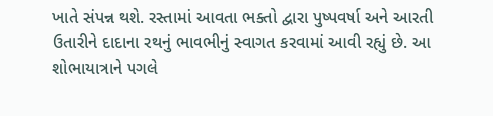ખાતે સંપન્ન થશે. રસ્તામાં આવતા ભક્તો દ્વારા પુષ્પવર્ષા અને આરતી ઉતારીને દાદાના રથનું ભાવભીનું સ્વાગત કરવામાં આવી રહ્યું છે. આ શોભાયાત્રાને પગલે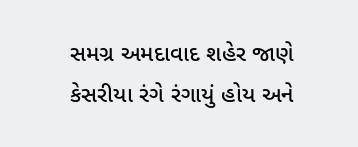સમગ્ર અમદાવાદ શહેર જાણે કેસરીયા રંગે રંગાયું હોય અને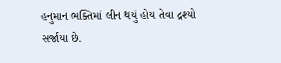હનુમાન ભક્તિમાં લીન થયું હોય તેવા દ્રશ્યો સર્જાયા છે.